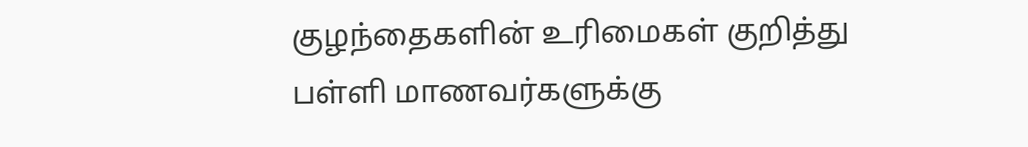குழந்தைகளின் உரிமைகள் குறித்து பள்ளி மாணவர்களுக்கு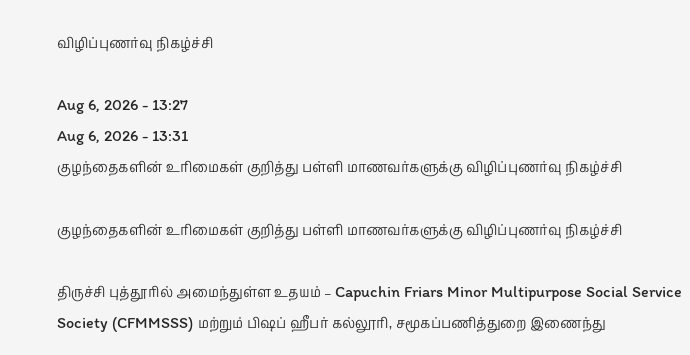விழிப்புணர்வு நிகழ்ச்சி

Aug 6, 2026 - 13:27
Aug 6, 2026 - 13:31
குழந்தைகளின் உரிமைகள் குறித்து பள்ளி மாணவர்களுக்கு விழிப்புணர்வு நிகழ்ச்சி

குழந்தைகளின் உரிமைகள் குறித்து பள்ளி மாணவர்களுக்கு விழிப்புணர்வு நிகழ்ச்சி

திருச்சி புத்தூரில் அமைந்துள்ள உதயம் – Capuchin Friars Minor Multipurpose Social Service Society (CFMMSSS) மற்றும் பிஷப் ஹீபர் கல்லூரி, சமூகப்பணித்துறை இணைந்து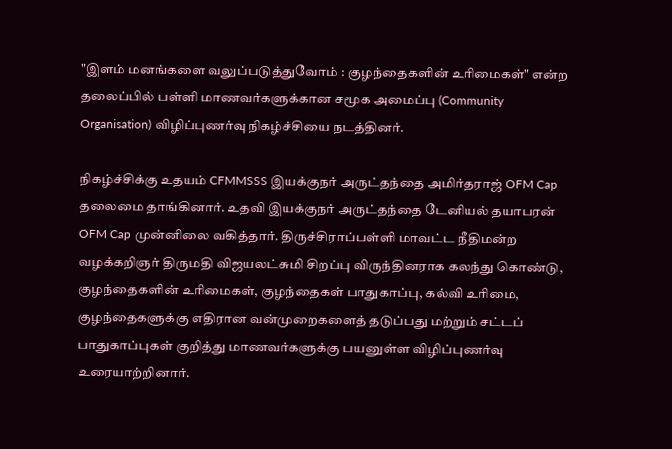"இளம் மனங்களை வலுப்படுத்துவோம் : குழந்தைகளின் உரிமைகள்" என்ற தலைப்பில் பள்ளி மாணவர்களுக்கான சமூக அமைப்பு (Community Organisation) விழிப்புணர்வு நிகழ்ச்சியை நடத்தினர்.

நிகழ்ச்சிக்கு உதயம் CFMMSSS இயக்குநர் அருட்தந்தை அமிர்தராஜ் OFM Cap தலைமை தாங்கினார். உதவி இயக்குநர் அருட்தந்தை டேனியல் தயாபரன் OFM Cap முன்னிலை வகித்தார். திருச்சிராப்பள்ளி மாவட்ட நீதிமன்ற வழக்கறிஞர் திருமதி விஜயலட்சுமி சிறப்பு விருந்தினராக கலந்து கொண்டு, குழந்தைகளின் உரிமைகள், குழந்தைகள் பாதுகாப்பு, கல்வி உரிமை, குழந்தைகளுக்கு எதிரான வன்முறைகளைத் தடுப்பது மற்றும் சட்டப் பாதுகாப்புகள் குறித்து மாணவர்களுக்கு பயனுள்ள விழிப்புணர்வு உரையாற்றினார்.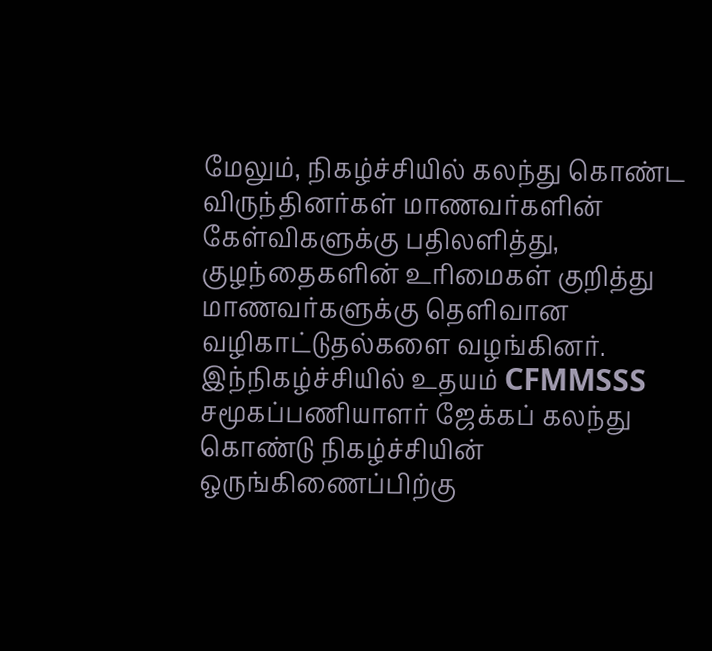மேலும், நிகழ்ச்சியில் கலந்து கொண்ட விருந்தினர்கள் மாணவர்களின் கேள்விகளுக்கு பதிலளித்து, குழந்தைகளின் உரிமைகள் குறித்து மாணவர்களுக்கு தெளிவான வழிகாட்டுதல்களை வழங்கினர். இந்நிகழ்ச்சியில் உதயம் CFMMSSS சமூகப்பணியாளர் ஜேக்கப் கலந்து கொண்டு நிகழ்ச்சியின் ஒருங்கிணைப்பிற்கு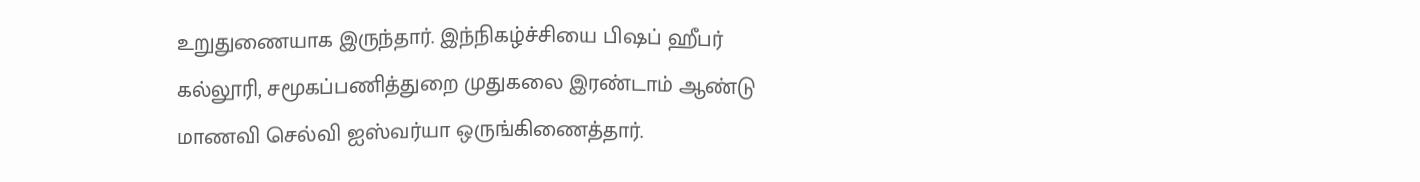உறுதுணையாக இருந்தார். இந்நிகழ்ச்சியை பிஷப் ஹீபர் கல்லூரி, சமூகப்பணித்துறை முதுகலை இரண்டாம் ஆண்டு மாணவி செல்வி ஐஸ்வர்யா ஒருங்கிணைத்தார்.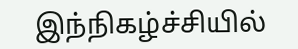இந்நிகழ்ச்சியில்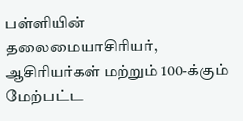பள்ளியின் தலைமையாசிரியர், ஆசிரியர்கள் மற்றும் 100-க்கும் மேற்பட்ட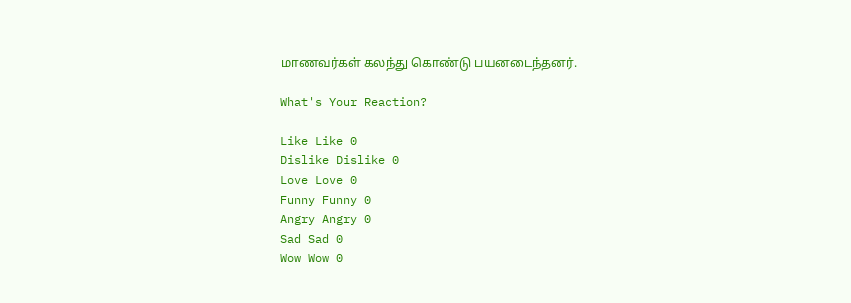மாணவர்கள் கலந்து கொண்டு பயனடைந்தனர்.

What's Your Reaction?

Like Like 0
Dislike Dislike 0
Love Love 0
Funny Funny 0
Angry Angry 0
Sad Sad 0
Wow Wow 0